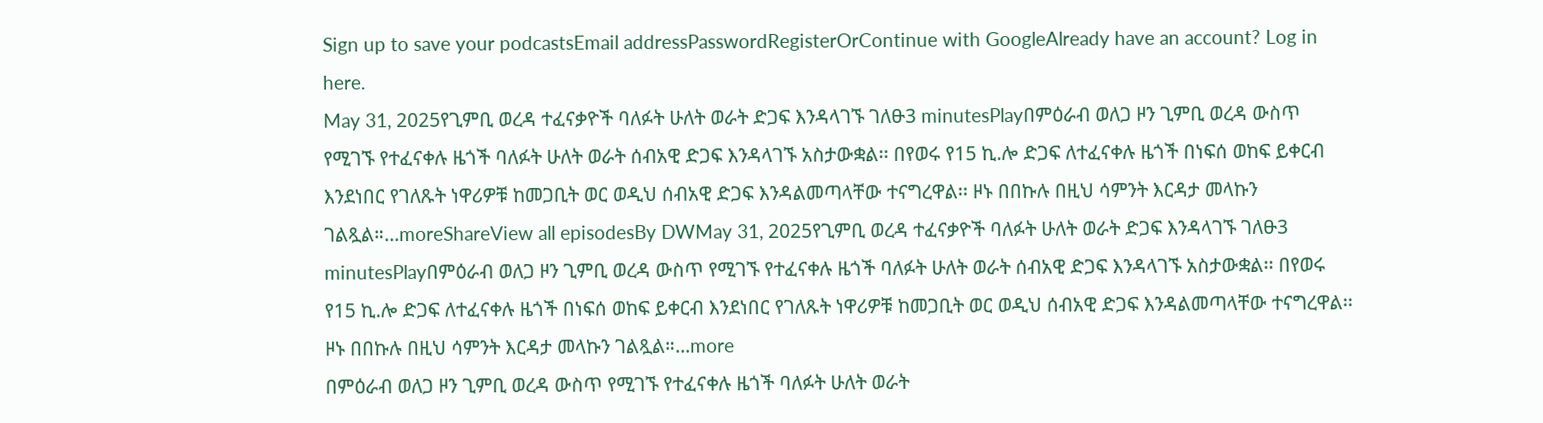Sign up to save your podcastsEmail addressPasswordRegisterOrContinue with GoogleAlready have an account? Log in here.
May 31, 2025የጊምቢ ወረዳ ተፈናቃዮች ባለፉት ሁለት ወራት ድጋፍ እንዳላገኙ ገለፁ3 minutesPlayበምዕራብ ወለጋ ዞን ጊምቢ ወረዳ ውስጥ የሚገኙ የተፈናቀሉ ዜጎች ባለፉት ሁለት ወራት ሰብአዊ ድጋፍ እንዳላገኙ አስታውቋል፡፡ በየወሩ የ15 ኪ.ሎ ድጋፍ ለተፈናቀሉ ዜጎች በነፍሰ ወከፍ ይቀርብ እንደነበር የገለጹት ነዋሪዎቹ ከመጋቢት ወር ወዲህ ሰብአዊ ድጋፍ እንዳልመጣላቸው ተናግረዋል፡፡ ዞኑ በበኩሉ በዚህ ሳምንት እርዳታ መላኩን ገልጿል።...moreShareView all episodesBy DWMay 31, 2025የጊምቢ ወረዳ ተፈናቃዮች ባለፉት ሁለት ወራት ድጋፍ እንዳላገኙ ገለፁ3 minutesPlayበምዕራብ ወለጋ ዞን ጊምቢ ወረዳ ውስጥ የሚገኙ የተፈናቀሉ ዜጎች ባለፉት ሁለት ወራት ሰብአዊ ድጋፍ እንዳላገኙ አስታውቋል፡፡ በየወሩ የ15 ኪ.ሎ ድጋፍ ለተፈናቀሉ ዜጎች በነፍሰ ወከፍ ይቀርብ እንደነበር የገለጹት ነዋሪዎቹ ከመጋቢት ወር ወዲህ ሰብአዊ ድጋፍ እንዳልመጣላቸው ተናግረዋል፡፡ ዞኑ በበኩሉ በዚህ ሳምንት እርዳታ መላኩን ገልጿል።...more
በምዕራብ ወለጋ ዞን ጊምቢ ወረዳ ውስጥ የሚገኙ የተፈናቀሉ ዜጎች ባለፉት ሁለት ወራት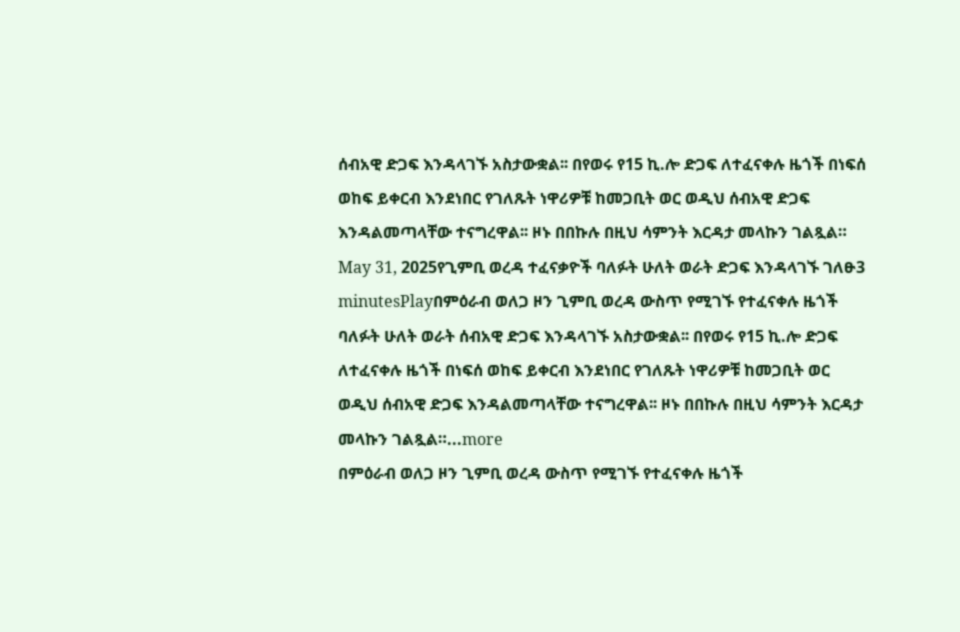ሰብአዊ ድጋፍ እንዳላገኙ አስታውቋል፡፡ በየወሩ የ15 ኪ.ሎ ድጋፍ ለተፈናቀሉ ዜጎች በነፍሰ ወከፍ ይቀርብ እንደነበር የገለጹት ነዋሪዎቹ ከመጋቢት ወር ወዲህ ሰብአዊ ድጋፍ እንዳልመጣላቸው ተናግረዋል፡፡ ዞኑ በበኩሉ በዚህ ሳምንት እርዳታ መላኩን ገልጿል።
May 31, 2025የጊምቢ ወረዳ ተፈናቃዮች ባለፉት ሁለት ወራት ድጋፍ እንዳላገኙ ገለፁ3 minutesPlayበምዕራብ ወለጋ ዞን ጊምቢ ወረዳ ውስጥ የሚገኙ የተፈናቀሉ ዜጎች ባለፉት ሁለት ወራት ሰብአዊ ድጋፍ እንዳላገኙ አስታውቋል፡፡ በየወሩ የ15 ኪ.ሎ ድጋፍ ለተፈናቀሉ ዜጎች በነፍሰ ወከፍ ይቀርብ እንደነበር የገለጹት ነዋሪዎቹ ከመጋቢት ወር ወዲህ ሰብአዊ ድጋፍ እንዳልመጣላቸው ተናግረዋል፡፡ ዞኑ በበኩሉ በዚህ ሳምንት እርዳታ መላኩን ገልጿል።...more
በምዕራብ ወለጋ ዞን ጊምቢ ወረዳ ውስጥ የሚገኙ የተፈናቀሉ ዜጎች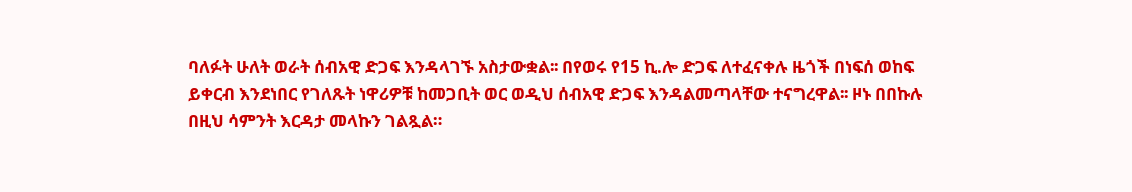ባለፉት ሁለት ወራት ሰብአዊ ድጋፍ እንዳላገኙ አስታውቋል፡፡ በየወሩ የ15 ኪ.ሎ ድጋፍ ለተፈናቀሉ ዜጎች በነፍሰ ወከፍ ይቀርብ እንደነበር የገለጹት ነዋሪዎቹ ከመጋቢት ወር ወዲህ ሰብአዊ ድጋፍ እንዳልመጣላቸው ተናግረዋል፡፡ ዞኑ በበኩሉ በዚህ ሳምንት እርዳታ መላኩን ገልጿል።